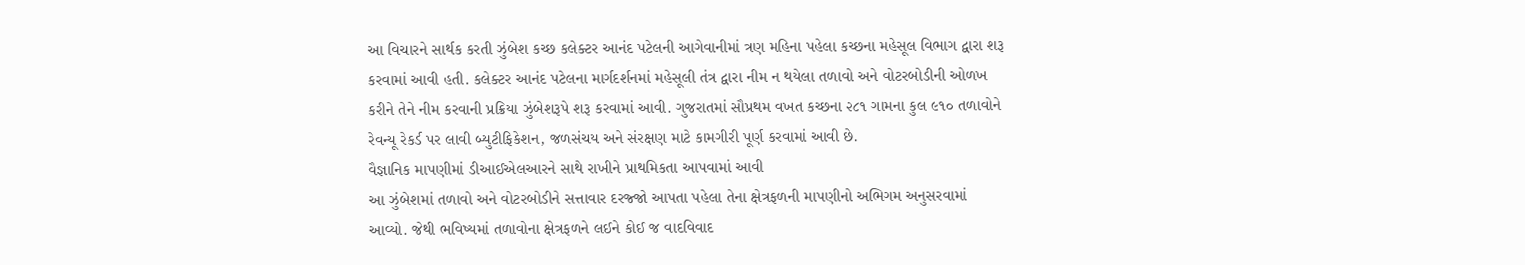આ વિચારને સાર્થક કરતી ઝુંબેશ કચ્છ કલેક્ટર આનંદ પટેલની આગેવાનીમાં ત્રણ મહિના પહેલા કચ્છના મહેસૂલ વિભાગ દ્વારા શરૂ કરવામાં આવી હતી. કલેક્ટર આનંદ પટેલના માર્ગદર્શનમાં મહેસૂલી તંત્ર દ્વારા નીમ ન થયેલા તળાવો અને વોટરબોડીની ઓળખ કરીને તેને નીમ કરવાની પ્રક્રિયા ઝુંબેશરૂપે શરૂ કરવામાં આવી. ગુજરાતમાં સૌપ્રથમ વખત કચ્છના ૨૮૧ ગામના કુલ ૯૧૦ તળાવોને રેવન્યૂ રેકર્ડ પર લાવી બ્યુટીફિકેશન, જળસંચય અને સંરક્ષણ માટે કામગીરી પૂર્ણ કરવામાં આવી છે.
વૈજ્ઞાનિક માપણીમાં ડીઆઈએલઆરને સાથે રાખીને પ્રાથમિકતા આપવામાં આવી
આ ઝુંબેશમાં તળાવો અને વોટરબોડીને સત્તાવાર દરજ્જો આપતા પહેલા તેના ક્ષેત્રફળની માપણીનો અભિગમ અનુસરવામાં આવ્યો. જેથી ભવિષ્યમાં તળાવોના ક્ષેત્રફળને લઈને કોઈ જ વાદવિવાદ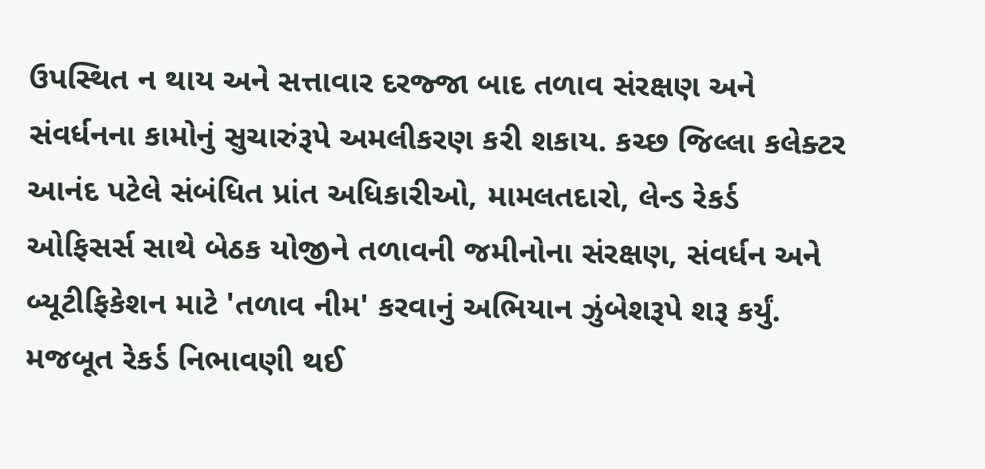ઉપસ્થિત ન થાય અને સત્તાવાર દરજ્જા બાદ તળાવ સંરક્ષણ અને સંવર્ધનના કામોનું સુચારુંરૂપે અમલીકરણ કરી શકાય. કચ્છ જિલ્લા કલેક્ટર આનંદ પટેલે સંબંધિત પ્રાંત અધિકારીઓ, મામલતદારો, લેન્ડ રેકર્ડ ઓફિસર્સ સાથે બેઠક યોજીને તળાવની જમીનોના સંરક્ષણ, સંવર્ધન અને બ્યૂટીફિકેશન માટે 'તળાવ નીમ' કરવાનું અભિયાન ઝુંબેશરૂપે શરૂ કર્યું. મજબૂત રેકર્ડ નિભાવણી થઈ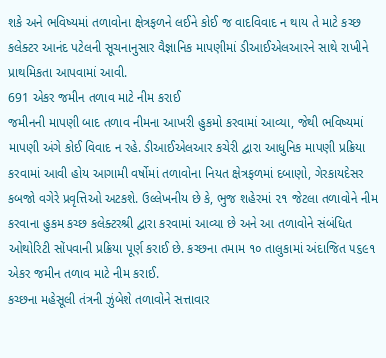શકે અને ભવિષ્યમાં તળાવોના ક્ષેત્રફળને લઈને કોઈ જ વાદવિવાદ ન થાય તે માટે કચ્છ કલેક્ટર આનંદ પટેલની સૂચનાનુસાર વૈજ્ઞાનિક માપણીમાં ડીઆઈએલઆરને સાથે રાખીને પ્રાથમિકતા આપવામાં આવી.
691 એકર જમીન તળાવ માટે નીમ કરાઈ
જમીનની માપણી બાદ તળાવ નીમના આખરી હુકમો કરવામાં આવ્યા, જેથી ભવિષ્યમાં માપણી અંગે કોઈ વિવાદ ન રહે. ડીઆઈએલઆર કચેરી દ્વારા આધુનિક માપણી પ્રક્રિયા કરવામાં આવી હોય આગામી વર્ષોમાં તળાવોના નિયત ક્ષેત્રફળમાં દબાણો, ગેરકાયદેસર કબજો વગેરે પ્રવૃત્તિઓ અટકશે. ઉલ્લેખનીય છે કે, ભુજ શહેરમાં ૨૧ જેટલા તળાવોને નીમ કરવાના હુકમ કચ્છ કલેક્ટરશ્રી દ્વારા કરવામાં આવ્યા છે અને આ તળાવોને સંબંધિત ઓથોરિટી સોંપવાની પ્રક્રિયા પૂર્ણ કરાઈ છે. કચ્છના તમામ ૧૦ તાલુકામાં અંદાજિત ૫૬૯૧ એકર જમીન તળાવ માટે નીમ કરાઈ.
કચ્છના મહેસૂલી તંત્રની ઝુંબેશે તળાવોને સત્તાવાર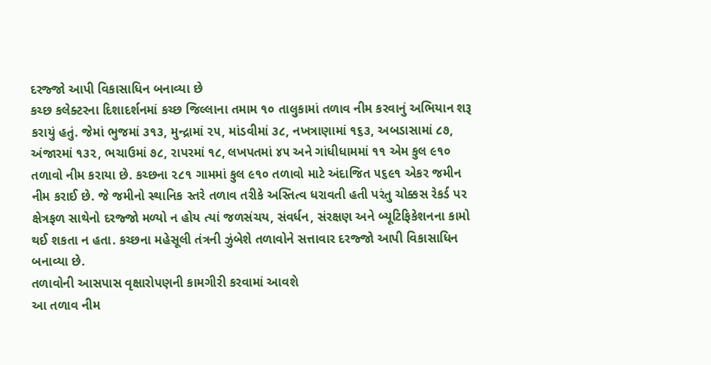દરજ્જો આપી વિકાસાધિન બનાવ્યા છે
કચ્છ કલેક્ટરના દિશાદર્શનમાં કચ્છ જિલ્લાના તમામ ૧૦ તાલુકામાં તળાવ નીમ કરવાનું અભિયાન શરૂ કરાયું હતું. જેમાં ભુજમાં ૩૧૩, મુન્દ્રામાં ૨૫, માંડવીમાં ૩૮, નખત્રાણામાં ૧૬૩, અબડાસામાં ૮૭, અંજારમાં ૧૩૨, ભચાઉમાં ૭૮, રાપરમાં ૧૮, લખપતમાં ૪૫ અને ગાંધીધામમાં ૧૧ એમ કુલ ૯૧૦ તળાવો નીમ કરાયા છે. કચ્છના ૨૮૧ ગામમાં કુલ ૯૧૦ તળાવો માટે અંદાજિત ૫૬૯૧ એકર જમીન નીમ કરાઈ છે. જે જમીનો સ્થાનિક સ્તરે તળાવ તરીકે અસ્તિત્વ ધરાવતી હતી પરંતુ ચોક્કસ રેકર્ડ પર ક્ષેત્રફળ સાથેનો દરજ્જો મળ્યો ન હોય ત્યાં જળસંચય, સંવર્ધન, સંરક્ષણ અને બ્યૂટિફિકેશનના કામો થઈ શકતા ન હતા. કચ્છના મહેસૂલી તંત્રની ઝુંબેશે તળાવોને સત્તાવાર દરજ્જો આપી વિકાસાધિન બનાવ્યા છે.
તળાવોની આસપાસ વૃક્ષારોપણની કામગીરી કરવામાં આવશે
આ તળાવ નીમ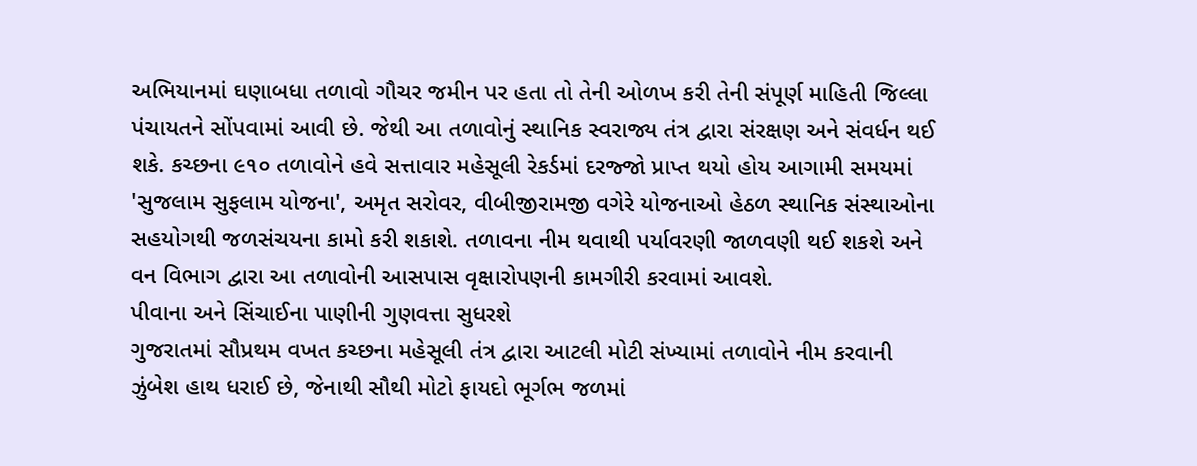અભિયાનમાં ઘણાબધા તળાવો ગૌચર જમીન પર હતા તો તેની ઓળખ કરી તેની સંપૂર્ણ માહિતી જિલ્લા પંચાયતને સોંપવામાં આવી છે. જેથી આ તળાવોનું સ્થાનિક સ્વરાજ્ય તંત્ર દ્વારા સંરક્ષણ અને સંવર્ધન થઈ શકે. કચ્છના ૯૧૦ તળાવોને હવે સત્તાવાર મહેસૂલી રેકર્ડમાં દરજ્જો પ્રાપ્ત થયો હોય આગામી સમયમાં 'સુજલામ સુફલામ યોજના', અમૃત સરોવર, વીબીજીરામજી વગેરે યોજનાઓ હેઠળ સ્થાનિક સંસ્થાઓના સહયોગથી જળસંચયના કામો કરી શકાશે. તળાવના નીમ થવાથી પર્યાવરણી જાળવણી થઈ શકશે અને વન વિભાગ દ્વારા આ તળાવોની આસપાસ વૃક્ષારોપણની કામગીરી કરવામાં આવશે.
પીવાના અને સિંચાઈના પાણીની ગુણવત્તા સુધરશે
ગુજરાતમાં સૌપ્રથમ વખત કચ્છના મહેસૂલી તંત્ર દ્વારા આટલી મોટી સંખ્યામાં તળાવોને નીમ કરવાની ઝુંબેશ હાથ ધરાઈ છે, જેનાથી સૌથી મોટો ફાયદો ભૂર્ગભ જળમાં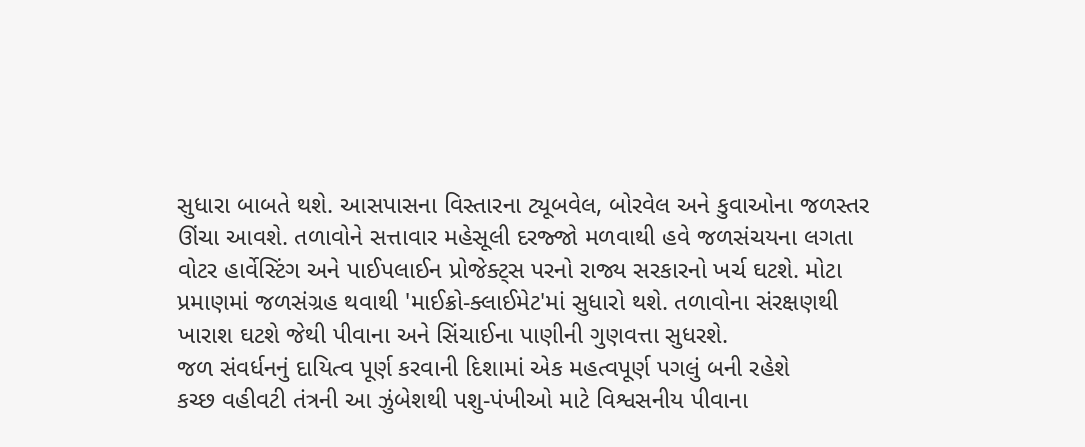સુધારા બાબતે થશે. આસપાસના વિસ્તારના ટ્યૂબવેલ, બોરવેલ અને કુવાઓના જળસ્તર ઊંચા આવશે. તળાવોને સત્તાવાર મહેસૂલી દરજ્જો મળવાથી હવે જળસંચયના લગતા વોટર હાર્વેસ્ટિંગ અને પાઈપલાઈન પ્રોજેક્ટ્સ પરનો રાજ્ય સરકારનો ખર્ચ ઘટશે. મોટા પ્રમાણમાં જળસંગ્રહ થવાથી 'માઈક્રો-ક્લાઈમેટ'માં સુધારો થશે. તળાવોના સંરક્ષણથી ખારાશ ઘટશે જેથી પીવાના અને સિંચાઈના પાણીની ગુણવત્તા સુધરશે.
જળ સંવર્ધનનું દાયિત્વ પૂર્ણ કરવાની દિશામાં એક મહત્વપૂર્ણ પગલું બની રહેશે
કચ્છ વહીવટી તંત્રની આ ઝુંબેશથી પશુ-પંખીઓ માટે વિશ્વસનીય પીવાના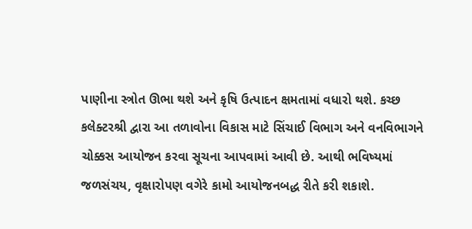પાણીના સ્ત્રોત ઊભા થશે અને કૃષિ ઉત્પાદન ક્ષમતામાં વધારો થશે. કચ્છ કલેક્ટરશ્રી દ્વારા આ તળાવોના વિકાસ માટે સિંચાઈ વિભાગ અને વનવિભાગને ચોક્કસ આયોજન કરવા સૂચના આપવામાં આવી છે. આથી ભવિષ્યમાં જળસંચય, વૃક્ષારોપણ વગેરે કામો આયોજનબદ્ધ રીતે કરી શકાશે.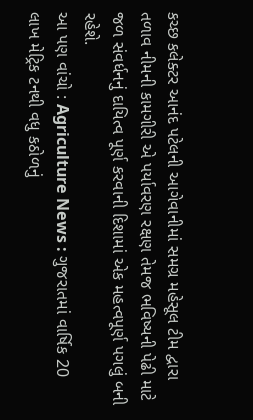કચ્છ કલેક્ટર આનંદ પટેલની આગેવાનીમાં સમગ્ર મહેસૂલ ટીમ દ્વારા તળાવ નીમની કામગીરી એ પર્યાવરણ રક્ષણ તેમજ ભવિષ્યની પેઢી માટે જળ સંવર્ધનનું દાયિત્વ પૂર્ણ કરવાની દિશામાં એક મહત્વપૂર્ણ પગલું બની રહેશે.
આ પણ વાંચો : Agriculture News : ગુજરાતમાં વાર્ષિક 20 લાખ મેટ્રિક ટનથી વધુ કઠોળનું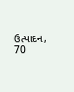ઉત્પાદન, 70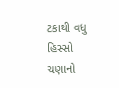ટકાથી વધુ હિસ્સો ચણાનો